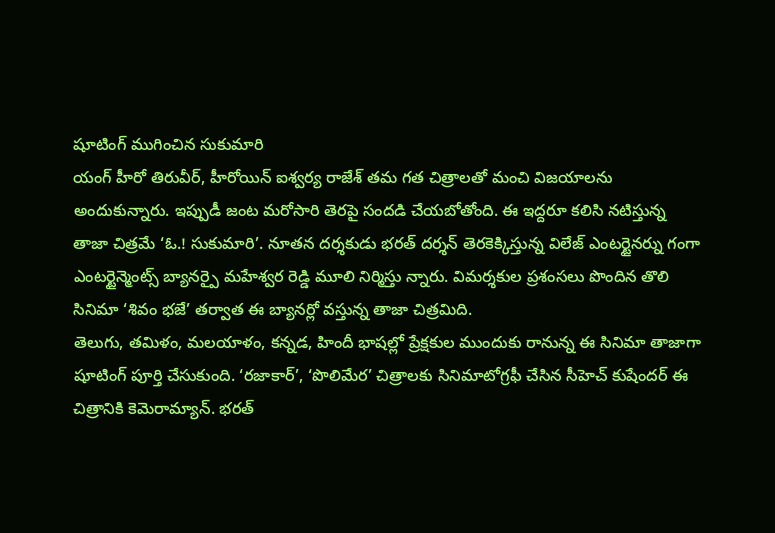షూటింగ్ ముగించిన సుకుమారి
యంగ్ హీరో తిరువీర్, హీరోయిన్ ఐశ్వర్య రాజేశ్ తమ గత చిత్రాలతో మంచి విజయాలను అందుకున్నారు. ఇప్పుడీ జంట మరోసారి తెరపై సందడి చేయబోతోంది. ఈ ఇద్దరూ కలిసి నటిస్తున్న తాజా చిత్రమే ‘ఓ.! సుకుమారి’. నూతన దర్శకుడు భరత్ దర్శన్ తెరకెక్కిస్తున్న విలేజ్ ఎంటర్టైనర్ను గంగా ఎంటర్టైన్మెంట్స్ బ్యానర్పై మహేశ్వర రెడ్డి మూలి నిర్మిస్తు న్నారు. విమర్శకుల ప్రశంసలు పొందిన తొలి సినిమా ‘శివం భజే’ తర్వాత ఈ బ్యానర్లో వస్తున్న తాజా చిత్రమిది.
తెలుగు, తమిళం, మలయాళం, కన్నడ, హిందీ భాషల్లో ప్రేక్షకుల ముందుకు రానున్న ఈ సినిమా తాజాగా షూటింగ్ పూర్తి చేసుకుంది. ‘రజాకార్’, ‘పొలిమేర’ చిత్రాలకు సినిమాటోగ్రఫీ చేసిన సీహెచ్ కుషేందర్ ఈ చిత్రానికి కెమెరామ్యాన్. భరత్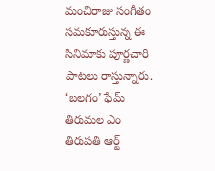మంచిరాజు సంగీతం సమకూరుస్తున్న ఈ సినిమాకు పూర్ణచారి పాటలు రాస్తున్నారు. ‘బలగం’ ఫేమ్ తిరుమల ఎం తిరుపతి ఆర్ట్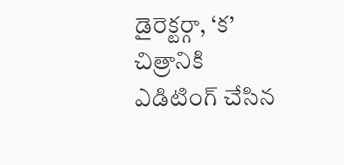డైరెక్టర్గా, ‘క’ చిత్రానికి ఎడిటింగ్ చేసిన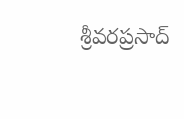శ్రీవరప్రసాద్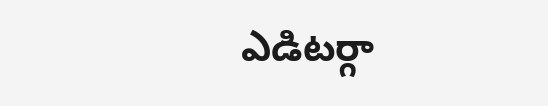ఎడిటర్గా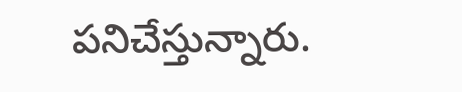పనిచేస్తున్నారు.